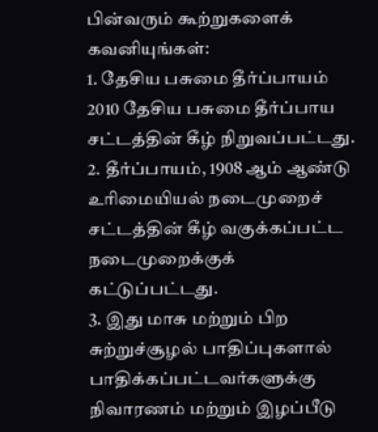பின்வரும் கூற்றுகளைக் கவனியுங்கள்:
1. தேசிய பசுமை தீர்ப்பாயம் 2010 தேசிய பசுமை தீர்ப்பாய சட்டத்தின் கீழ் நிறுவப்பட்டது.
2. தீர்ப்பாயம், 1908 ஆம் ஆண்டு உரிமையியல் நடைமுறைச் சட்டத்தின் கீழ் வகுக்கப்பட்ட நடைமுறைக்குக் கட்டுப்பட்டது.
3. இது மாசு மற்றும் பிற சுற்றுச்சூழல் பாதிப்புகளால் பாதிக்கப்பட்டவர்களுக்கு நிவாரணம் மற்றும் இழப்பீடு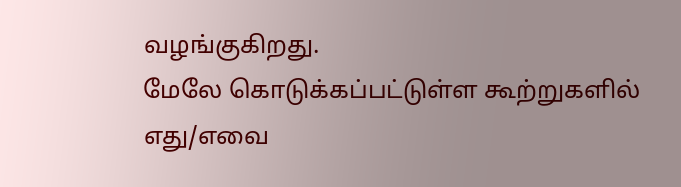வழங்குகிறது.
மேலே கொடுக்கப்பட்டுள்ள கூற்றுகளில் எது/எவை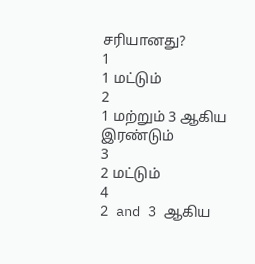சரியானது?
1
1 மட்டும்
2
1 மற்றும் 3 ஆகிய இரண்டும்
3
2 மட்டும்
4
2 and 3 ஆகிய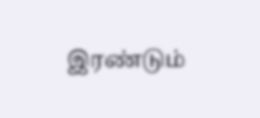இரண்டும்